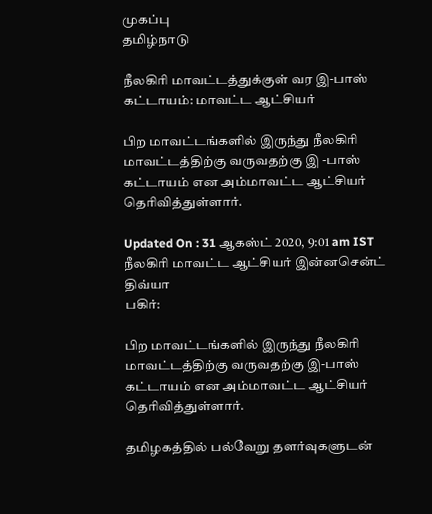முகப்பு
தமிழ்நாடு

நீலகிரி மாவட்டத்துக்குள் வர இ-பாஸ் கட்டாயம்: மாவட்ட ஆட்சியர்

பிற மாவட்டங்களில் இருந்து நீலகிரி மாவட்டத்திற்கு வருவதற்கு இ -பாஸ் கட்டாயம் என அம்மாவட்ட ஆட்சியர் தெரிவித்துள்ளார்.

Updated On : 31 ஆகஸ்ட் 2020, 9:01 am IST
நீலகிரி மாவட்ட ஆட்சியர் இன்னசென்ட் திவ்யா
பகிர்:

பிற மாவட்டங்களில் இருந்து நீலகிரி மாவட்டத்திற்கு வருவதற்கு இ-பாஸ் கட்டாயம் என அம்மாவட்ட ஆட்சியர் தெரிவித்துள்ளார்.

தமிழகத்தில் பல்வேறு தளர்வுகளுடன்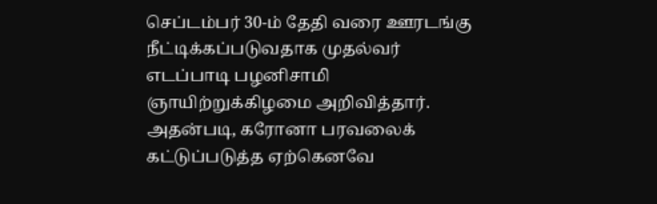செப்டம்பர் 30-ம் தேதி வரை ஊரடங்கு நீட்டிக்கப்படுவதாக முதல்வர் எடப்பாடி பழனிசாமி ஞாயிற்றுக்கிழமை அறிவித்தார். அதன்படி, கரோனா பரவலைக் கட்டுப்படுத்த ஏற்கெனவே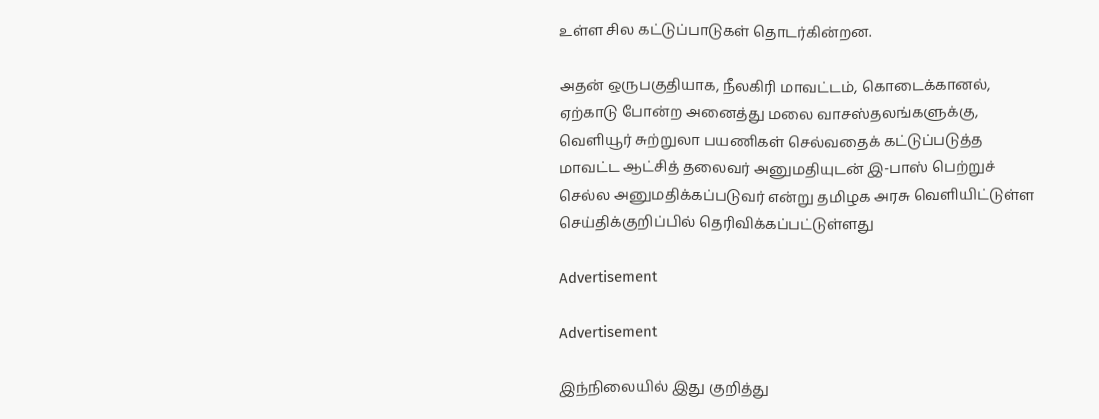உள்ள சில கட்டுப்பாடுகள் தொடர்கின்றன.

அதன் ஒருபகுதியாக, நீலகிரி மாவட்டம், கொடைக்கானல், ஏற்காடு போன்ற அனைத்து மலை வாசஸ்தலங்களுக்கு, வெளியூர் சுற்றுலா பயணிகள் செல்வதைக் கட்டுப்படுத்த மாவட்ட ஆட்சித் தலைவர் அனுமதியுடன் இ-பாஸ் பெற்றுச் செல்ல அனுமதிக்கப்படுவர் என்று தமிழக அரசு வெளியிட்டுள்ள செய்திக்குறிப்பில் தெரிவிக்கப்பட்டுள்ளது

Advertisement

Advertisement

இந்நிலையில் இது குறித்து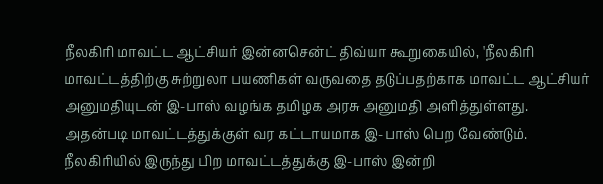நீலகிரி மாவட்ட ஆட்சியர் இன்னசென்ட் திவ்யா கூறுகையில், 'நீலகிரி மாவட்டத்திற்கு சுற்றுலா பயணிகள் வருவதை தடுப்பதற்காக மாவட்ட ஆட்சியர் அனுமதியுடன் இ-பாஸ் வழங்க தமிழக அரசு அனுமதி அளித்துள்ளது. அதன்படி மாவட்டத்துக்குள் வர கட்டாயமாக இ-பாஸ் பெற வேண்டும். நீலகிரியில் இருந்து பிற மாவட்டத்துக்கு இ-பாஸ் இன்றி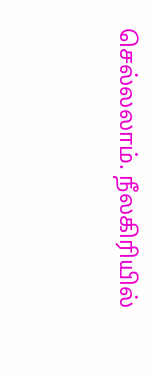செல்லலாம். நீலகிரியில்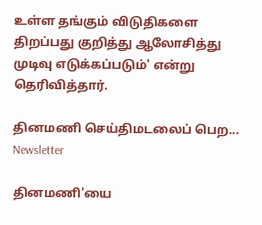உள்ள தங்கும் விடுதிகளை திறப்பது குறித்து ஆலோசித்து முடிவு எடுக்கப்படும்' என்று தெரிவித்தார்.

தினமணி செய்திமடலைப் பெற... Newsletter

தினமணி'யை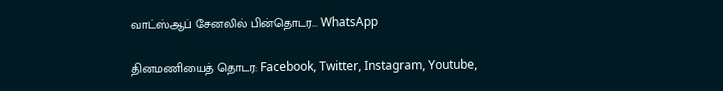வாட்ஸ்ஆப் சேனலில் பின்தொடர... WhatsApp

தினமணியைத் தொடர: Facebook, Twitter, Instagram, Youtube,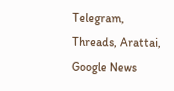Telegram, Threads, Arattai, Google News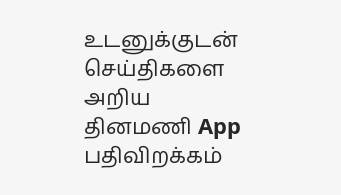உடனுக்குடன் செய்திகளை அறிய தினமணி App பதிவிறக்கம்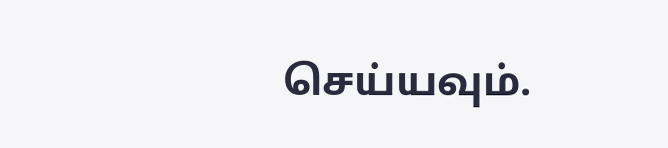செய்யவும்.